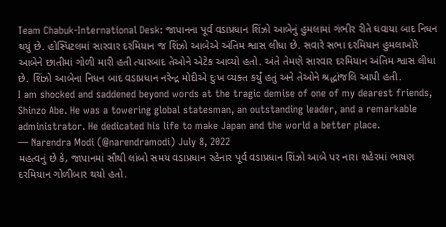Team Chabuk-International Desk: જાપાનના પૂર્વ વડાપ્રધાન શિંઝો આબેનું હુમલામાં ગંભીર રીતે ઘવાયા બાદ નિધન થયું છે. હોસ્પિટલમાં સારવાર દરમિયાન જ શિંઝો આબેએ અંતિમ શ્વાસ લીધા છે. સવારે સભા દરમિયાન હુમલાખોરે આબેને છાતીમાં ગોળી મારી હતી ત્યારબાદ તેઓને એટેક આવ્યો હતો. અંતે તેમણે સારવાર દરમિયાન અંતિમ શ્વાસ લીધા છે. શિંઝો આબેના નિધન બાદ વડાપ્રધાન નરેન્દ્ર મોદીએ દુઃખ વ્યક્ત કર્યું હતું અને તેઓને શ્રદ્ધાંજલિ આપી હતી.
I am shocked and saddened beyond words at the tragic demise of one of my dearest friends, Shinzo Abe. He was a towering global statesman, an outstanding leader, and a remarkable administrator. He dedicated his life to make Japan and the world a better place.
— Narendra Modi (@narendramodi) July 8, 2022
મહત્વનું છે કે, જાપાનમાં સૌથી લાંબો સમય વડાપ્રધાન રહેનાર પૂર્વ વડાપ્રધાન શિંઝો આબે પર નારા શહેરમાં ભાષણ દરમિયાન ગોળીબાર થયો હતો.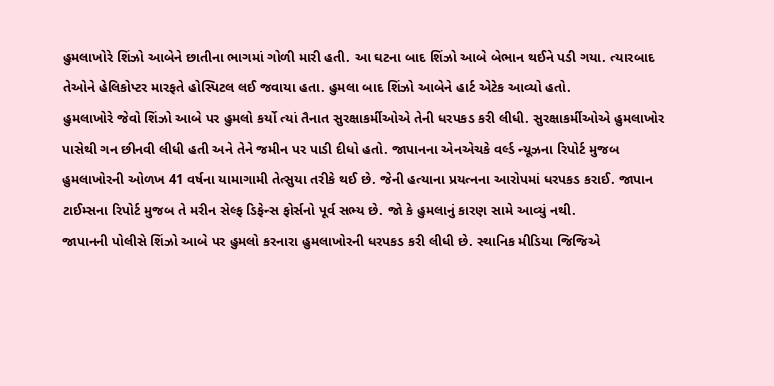હુમલાખોરે શિંઝો આબેને છાતીના ભાગમાં ગોળી મારી હતી. આ ઘટના બાદ શિંઝો આબે બેભાન થઈને પડી ગયા. ત્યારબાદ તેઓને હેલિકોપ્ટર મારફતે હોસ્પિટલ લઈ જવાયા હતા. હુમલા બાદ શિંઝો આબેને હાર્ટ એટેક આવ્યો હતો.
હુમલાખોરે જેવો શિંઝો આબે પર હુમલો કર્યો ત્યાં તૈનાત સુરક્ષાકર્મીઓએ તેની ધરપકડ કરી લીધી. સુરક્ષાકર્મીઓએ હુમલાખોર પાસેથી ગન છીનવી લીધી હતી અને તેને જમીન પર પાડી દીધો હતો. જાપાનના એનએચકે વર્લ્ડ ન્યૂઝના રિપોર્ટ મુજબ હુમલાખોરની ઓળખ 41 વર્ષના યામાગામી તેત્સુયા તરીકે થઈ છે. જેની હત્યાના પ્રયત્નના આરોપમાં ધરપકડ કરાઈ. જાપાન ટાઈમ્સના રિપોર્ટ મુજબ તે મરીન સેલ્ફ ડિફેન્સ ફોર્સનો પૂર્વ સભ્ય છે. જો કે હુમલાનું કારણ સામે આવ્યું નથી.
જાપાનની પોલીસે શિંઝો આબે પર હુમલો કરનારા હુમલાખોરની ધરપકડ કરી લીધી છે. સ્થાનિક મીડિયા જિજિએ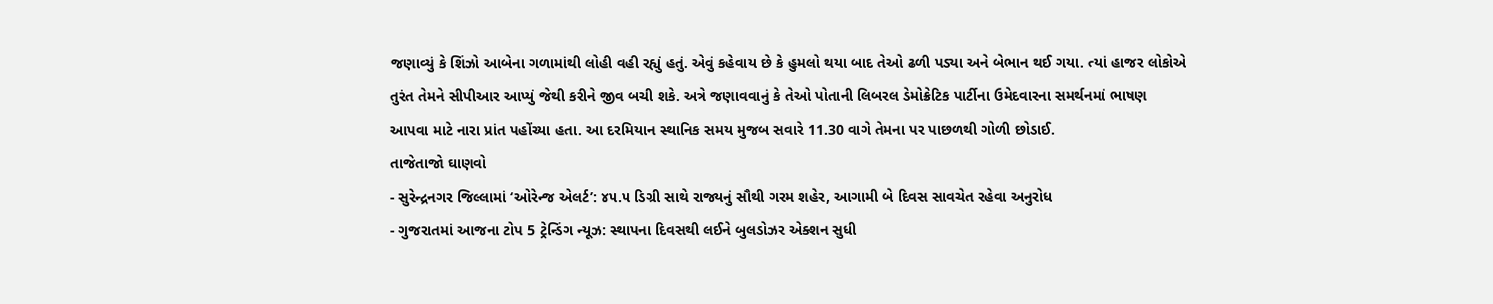જણાવ્યું કે શિંઝો આબેના ગળામાંથી લોહી વહી રહ્યું હતું. એવું કહેવાય છે કે હુમલો થયા બાદ તેઓ ઢળી પડ્યા અને બેભાન થઈ ગયા. ત્યાં હાજર લોકોએ તુરંત તેમને સીપીઆર આપ્યું જેથી કરીને જીવ બચી શકે. અત્રે જણાવવાનું કે તેઓ પોતાની લિબરલ ડેમોક્રેટિક પાર્ટીના ઉમેદવારના સમર્થનમાં ભાષણ આપવા માટે નારા પ્રાંત પહોંચ્યા હતા. આ દરમિયાન સ્થાનિક સમય મુજબ સવારે 11.30 વાગે તેમના પર પાછળથી ગોળી છોડાઈ.
તાજેતાજો ઘાણવો
- સુરેન્દ્રનગર જિલ્લામાં ‘ઓરેન્જ એલર્ટ’: ૪૫.૫ ડિગ્રી સાથે રાજ્યનું સૌથી ગરમ શહેર, આગામી બે દિવસ સાવચેત રહેવા અનુરોધ
- ગુજરાતમાં આજના ટોપ 5 ટ્રેન્ડિંગ ન્યૂઝ: સ્થાપના દિવસથી લઈને બુલડોઝર એક્શન સુધી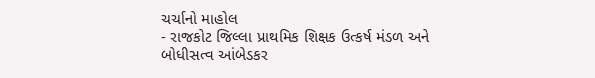ચર્ચાનો માહોલ
- રાજકોટ જિલ્લા પ્રાથમિક શિક્ષક ઉત્કર્ષ મંડળ અને બોધીસત્વ આંબેડકર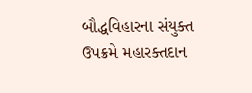બૌદ્ધવિહારના સંયુક્ત ઉપક્રમે મહારક્તદાન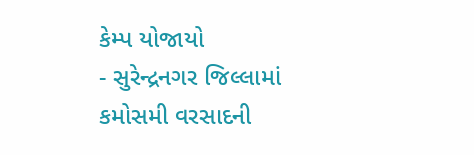કેમ્પ યોજાયો
- સુરેન્દ્રનગર જિલ્લામાં કમોસમી વરસાદની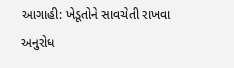આગાહી: ખેડૂતોને સાવચેતી રાખવા અનુરોધ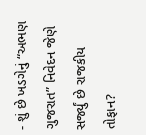- શું છે ખડગેનું “અભણ ગુજરાત” નિવેદન જેણે સર્જ્યું છે રાજકીય તોફાન?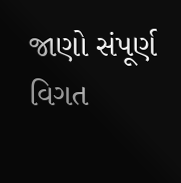જાણો સંપૂર્ણ વિગત